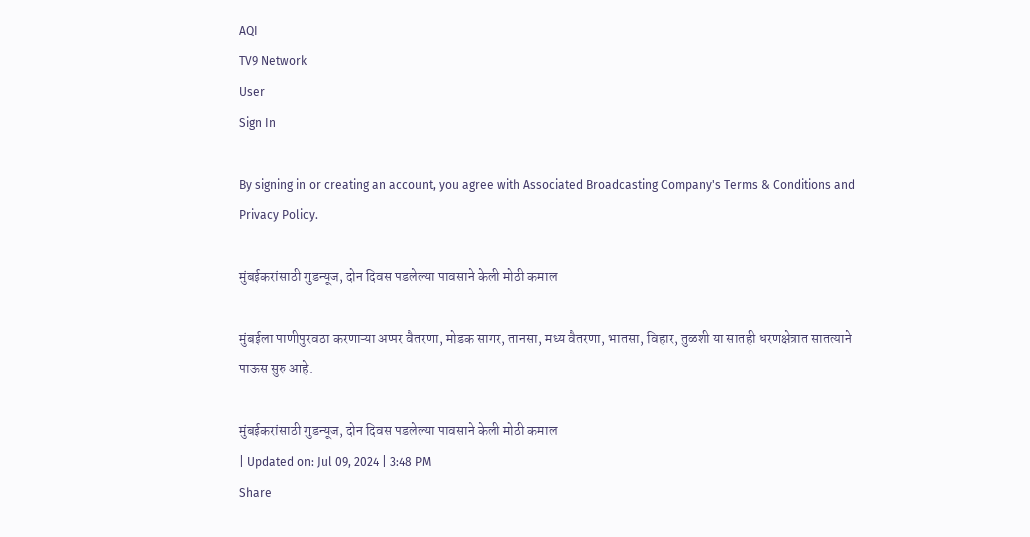AQI
TV9 Network
User
Sign In

By signing in or creating an account, you agree with Associated Broadcasting Company's Terms & Conditions and Privacy Policy.

मुंबईकरांसाठी गुडन्यूज, दोन दिवस पडलेल्या पावसाने केली मोठी कमाल

मुंबईला पाणीपुरवठा करणाऱ्या अप्पर वैतरणा, मोडक सागर, तानसा, मध्य वैतरणा, भातसा, विहार, तुळशी या सातही धरणक्षेत्रात सातत्याने पाऊस सुरु आहे.

मुंबईकरांसाठी गुडन्यूज, दोन दिवस पडलेल्या पावसाने केली मोठी कमाल
| Updated on: Jul 09, 2024 | 3:48 PM
Share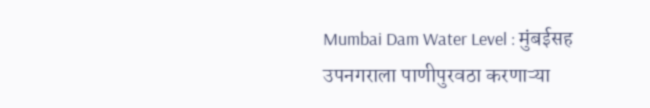Mumbai Dam Water Level : मुंबईसह उपनगराला पाणीपुरवठा करणाऱ्या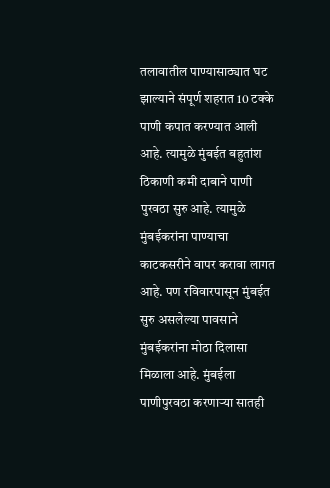तलावातील पाण्यासाठ्यात घट झाल्याने संपूर्ण शहरात 10 टक्के पाणी कपात करण्यात आली आहे. त्यामुळे मुंबईत बहुतांश ठिकाणी कमी दाबाने पाणी पुरवठा सुरु आहे. त्यामुळे मुंबईकरांना पाण्याचा काटकसरीने वापर करावा लागत आहे. पण रविवारपासून मुंबईत सुरु असलेल्या पावसाने मुंबईकरांना मोठा दिलासा मिळाला आहे. मुंबईला पाणीपुरवठा करणाऱ्या सातही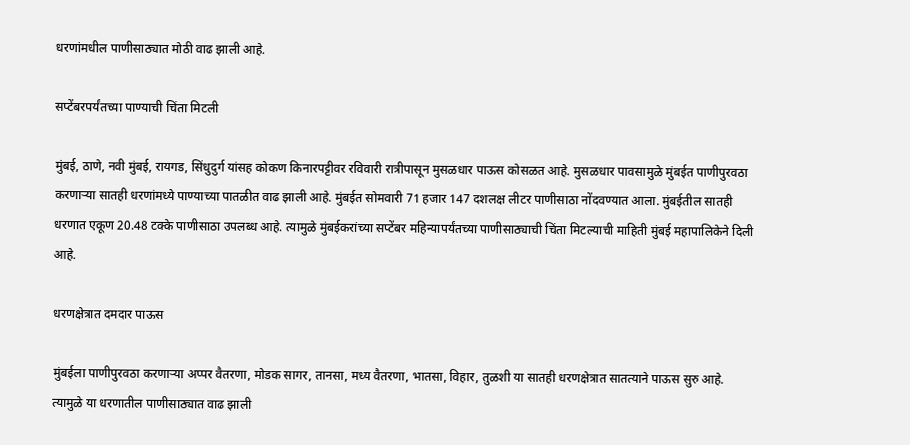धरणांमधील पाणीसाठ्यात मोठी वाढ झाली आहे.

सप्टेंबरपर्यंतच्या पाण्याची चिंता मिटली

मुंबई, ठाणे, नवी मुंबई, रायगड, सिंधुदुर्ग यांसह कोकण किनारपट्टीवर रविवारी रात्रीपासून मुसळधार पाऊस कोसळत आहे. मुसळधार पावसामुळे मुंबईत पाणीपुरवठा करणाऱ्या सातही धरणांमध्ये पाण्याच्या पातळीत वाढ झाली आहे. मुंबईत सोमवारी 71 हजार 147 दशलक्ष लीटर पाणीसाठा नोंदवण्यात आला. मुंबईतील सातही धरणात एकूण 20.48 टक्के पाणीसाठा उपलब्ध आहे. त्यामुळे मुंबईकरांच्या सप्टेंबर महिन्यापर्यंतच्या पाणीसाठ्याची चिंता मिटल्याची माहिती मुंबई महापालिकेने दिली आहे.

धरणक्षेत्रात दमदार पाऊस

मुंबईला पाणीपुरवठा करणाऱ्या अप्पर वैतरणा, मोडक सागर, तानसा, मध्य वैतरणा, भातसा, विहार, तुळशी या सातही धरणक्षेत्रात सातत्याने पाऊस सुरु आहे. त्यामुळे या धरणातील पाणीसाठ्यात वाढ झाली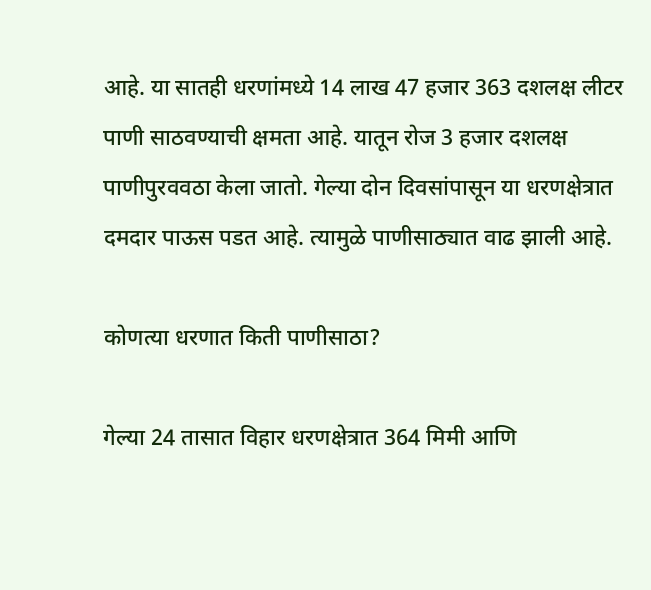आहे. या सातही धरणांमध्ये 14 लाख 47 हजार 363 दशलक्ष लीटर पाणी साठवण्याची क्षमता आहे. यातून रोज 3 हजार दशलक्ष पाणीपुरववठा केला जातो. गेल्या दोन दिवसांपासून या धरणक्षेत्रात दमदार पाऊस पडत आहे. त्यामुळे पाणीसाठ्यात वाढ झाली आहे.

कोणत्या धरणात किती पाणीसाठा?

गेल्या 24 तासात विहार धरणक्षेत्रात 364 मिमी आणि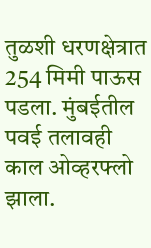तुळशी धरणक्षेत्रात 254 मिमी पाऊस पडला. मुंबईतील पवई तलावही काल ओव्हरफ्लो झाला.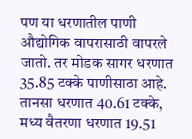पण या धरणातील पाणी औद्योगिक वापरासाठी वापरले जातो. तर मोडक सागर धरणात 35.85 टक्के पाणीसाठा आहे. तानसा धरणात 40.61 टक्के, मध्य वैतरणा धरणात 19.51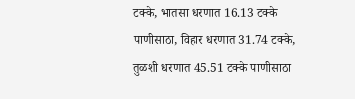टक्के, भातसा धरणात 16.13 टक्के पाणीसाठा, विहार धरणात 31.74 टक्के, तुळशी धरणात 45.51 टक्के पाणीसाठा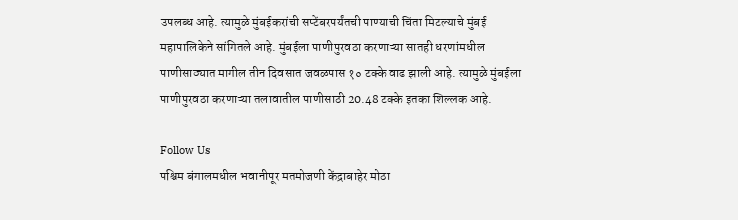उपलब्ध आहे. त्यामुळे मुंबईकरांची सप्टेंबरपर्यंतची पाण्याची चिंता मिटल्याचे मुंबई महापालिकेने सांगितले आहे. मुंबईला पाणीपुरवठा करणाऱ्या सातही धरणांमधील पाणीसाठ्यात मागील तीन दिवसात जवळपास १० टक्के वाढ झाली आहे. त्यामुळे मुंबईला पाणीपुरवठा करणाऱ्या तलावातील पाणीसाठी 20.48 टक्के इतका शिल्लक आहे.

Follow Us
पश्चिम बंगालमधील भवानीपूर मतमोजणी केंद्राबाहेर मोठा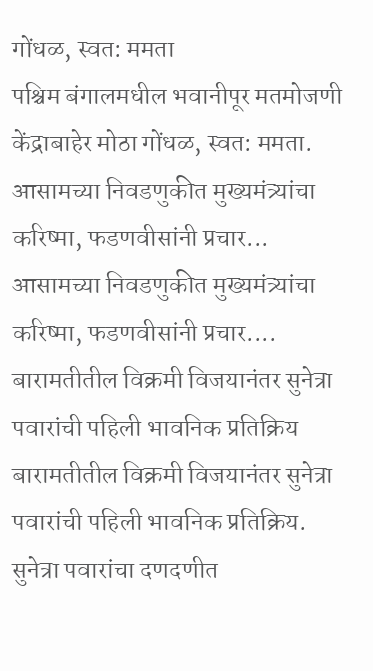गोंधळ, स्वत: ममता
पश्चिम बंगालमधील भवानीपूर मतमोजणी केंद्राबाहेर मोठा गोंधळ, स्वत: ममता.
आसामच्या निवडणुकीत मुख्यमंत्र्यांचा करिष्मा, फडणवीसांनी प्रचार...
आसामच्या निवडणुकीत मुख्यमंत्र्यांचा करिष्मा, फडणवीसांनी प्रचार....
बारामतीतील विक्रमी विजयानंतर सुनेत्रा पवारांची पहिली भावनिक प्रतिक्रिय
बारामतीतील विक्रमी विजयानंतर सुनेत्रा पवारांची पहिली भावनिक प्रतिक्रिय.
सुनेत्रा पवारांचा दणदणीत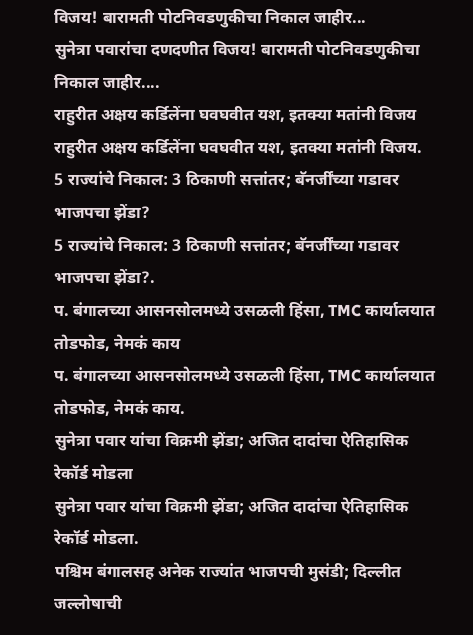विजय! बारामती पोटनिवडणुकीचा निकाल जाहीर...
सुनेत्रा पवारांचा दणदणीत विजय! बारामती पोटनिवडणुकीचा निकाल जाहीर....
राहुरीत अक्षय कर्डिलेंना घवघवीत यश, इतक्या मतांनी विजय
राहुरीत अक्षय कर्डिलेंना घवघवीत यश, इतक्या मतांनी विजय.
5 राज्यांचे निकाल: 3 ठिकाणी सत्तांतर; बॅनर्जींच्या गडावर भाजपचा झेंडा?
5 राज्यांचे निकाल: 3 ठिकाणी सत्तांतर; बॅनर्जींच्या गडावर भाजपचा झेंडा?.
प. बंगालच्या आसनसोलमध्ये उसळली हिंसा, TMC कार्यालयात तोडफोड, नेमकं काय
प. बंगालच्या आसनसोलमध्ये उसळली हिंसा, TMC कार्यालयात तोडफोड, नेमकं काय.
सुनेत्रा पवार यांचा विक्रमी झेंडा; अजित दादांचा ऐतिहासिक रेकॉर्ड मोडला
सुनेत्रा पवार यांचा विक्रमी झेंडा; अजित दादांचा ऐतिहासिक रेकॉर्ड मोडला.
पश्चिम बंगालसह अनेक राज्यांत भाजपची मुसंडी; दिल्लीत जल्लोषाची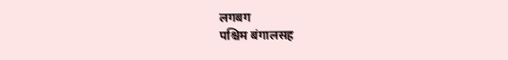लगबग
पश्चिम बंगालसह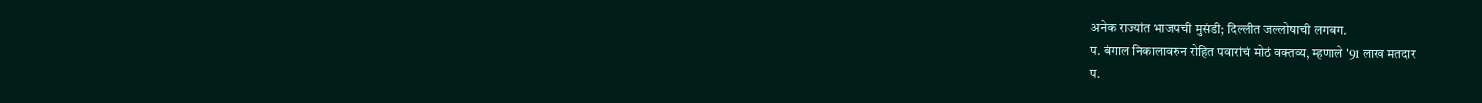अनेक राज्यांत भाजपची मुसंडी; दिल्लीत जल्लोषाची लगबग.
प. बंगाल निकालावरुन रोहित पवारांचं मोठं वक्तव्य, म्हणाले '91 लाख मतदार
प.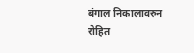बंगाल निकालावरुन रोहित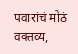पवारांचं मोठं वक्तव्य,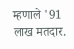म्हणाले '91 लाख मतदार.